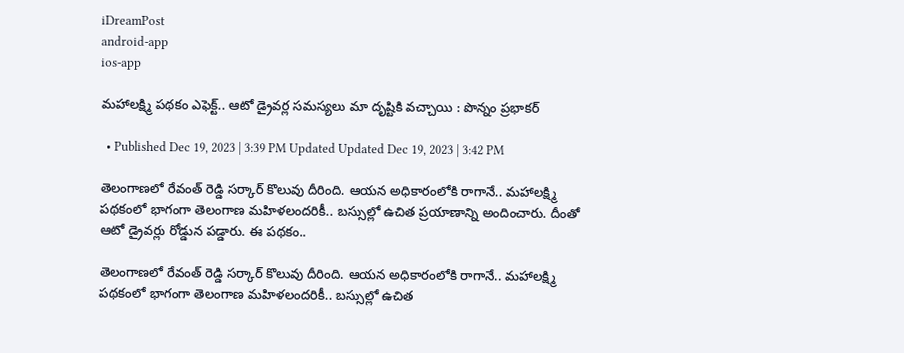iDreamPost
android-app
ios-app

మహాలక్ష్మి పథకం ఎఫెక్ట్.. ఆటో డ్రైవర్ల సమస్యలు మా దృష్టికి వచ్చాయి : పొన్నం ప్రభాకర్

  • Published Dec 19, 2023 | 3:39 PM Updated Updated Dec 19, 2023 | 3:42 PM

తెలంగాణలో రేవంత్ రెడ్డి సర్కార్ కొలువు దీరింది. ఆయన అధికారంలోకి రాగానే.. మహాలక్ష్మి పథకంలో భాగంగా తెలంగాణ మహిళలందరికీ.. బస్సుల్లో ఉచిత ప్రయాణాన్ని అందించారు. దీంతో ఆటో డ్రైవర్లు రోడ్డున పడ్డారు. ఈ పథకం..

తెలంగాణలో రేవంత్ రెడ్డి సర్కార్ కొలువు దీరింది. ఆయన అధికారంలోకి రాగానే.. మహాలక్ష్మి పథకంలో భాగంగా తెలంగాణ మహిళలందరికీ.. బస్సుల్లో ఉచిత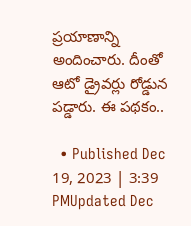ప్రయాణాన్ని అందించారు. దీంతో ఆటో డ్రైవర్లు రోడ్డున పడ్డారు. ఈ పథకం..

  • Published Dec 19, 2023 | 3:39 PMUpdated Dec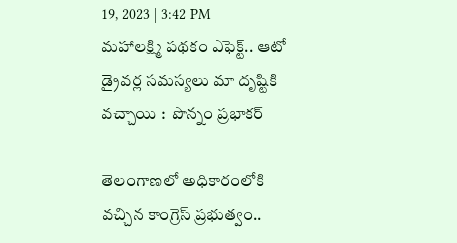19, 2023 | 3:42 PM
మహాలక్ష్మి పథకం ఎఫెక్ట్.. ఆటో డ్రైవర్ల సమస్యలు మా దృష్టికి వచ్చాయి :  పొన్నం ప్రభాకర్

తెలంగాణలో అధికారంలోకి వచ్చిన కాంగ్రెస్ ప్రభుత్వం..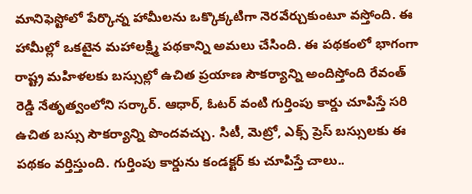మానిఫెస్టోలో పేర్కొన్న హామీలను ఒక్కొక్కటిగా నెరవేర్చుకుంటూ వస్తోంది. ఈ హామీల్లో ఒకటైన మహాలక్ష్మి పథకాన్ని అమలు చేసింది. ఈ పథకంలో భాగంగా రాష్ట్ర మహిళలకు బస్సుల్లో ఉచిత ప్రయాణ సౌకర్యాన్ని అందిస్తోంది రేవంత్ రెడ్డి నేతృత్వంలోని సర్కార్. ఆధార్, ఓటర్ వంటి గుర్తింపు కార్డు చూపిస్తే సరి ఉచిత బస్సు సౌకర్యాన్ని పొందవచ్చు. సిటీ, మెట్రో, ఎక్స్ ప్రెస్ బస్సులకు ఈ పథకం వర్తిస్తుంది. గుర్తింపు కార్డును కండక్టర్ కు చూపిస్తే చాలు..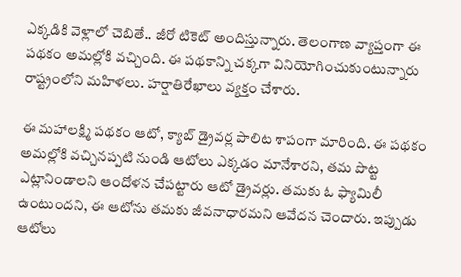ఎక్కడికి వెళ్లాలో చెబితే.. జీరో టికెట్ అందిస్తున్నారు. తెలంగాణ వ్యాప్తంగా ఈ పథకం అమల్లోకి వచ్చింది. ఈ పథకాన్ని చక్కగా వినియోగించుకుంటున్నారు రాష్ట్రంలోని మహిళలు. హర్షాతిరేఖాలు వ్యక్తం చేశారు.

ఈ మహాలక్ష్మి పథకం ఆటో, క్యాబ్ డ్రైవర్ల పాలిట శాపంగా మారింది. ఈ పథకం అమల్లోకి వచ్చినప్పటి నుండి ఆటోలు ఎక్కడం మానేశారని, తమ పొట్ట ఎట్లానిండాలని ఆందోళన చేపట్టారు ఆటో డ్రైవర్లు. తమకు ఓ ఫ్యామిలీ ఉంటుందని, ఈ ఆటోను తమకు జీవనాధారమని ఆవేదన చెందారు. ఇప్పుడు ఆటోలు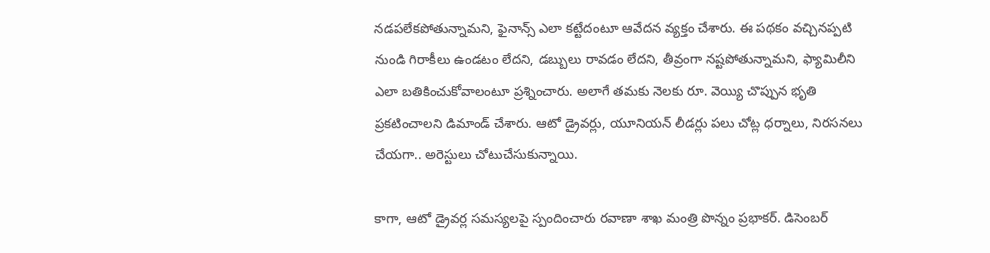నడపలేకపోతున్నామని, ఫైనాన్స్ ఎలా కట్టేదంటూ ఆవేదన వ్యక్తం చేశారు. ఈ పథకం వచ్చినప్పటి నుండి గిరాకీలు ఉండటం లేదని, డబ్బులు రావడం లేదని, తీవ్రంగా నష్టపోతున్నామని, ఫ్యామిలీని ఎలా బతికించుకోవాలంటూ ప్రశ్నించారు. అలాగే తమకు నెలకు రూ. వెయ్యి చొప్పున భృతి ప్రకటించాలని డిమాండ్ చేశారు. ఆటో డ్రైవర్లు, యూనియన్ లీడర్లు పలు చోట్ల ధర్నాలు, నిరసనలు చేయగా.. అరెస్టులు చోటుచేసుకున్నాయి.

కాగా, ఆటో డ్రైవర్ల సమస్యలపై స్పందించారు రవాణా శాఖ మంత్రి పొన్నం ప్రభాకర్. డిసెంబర్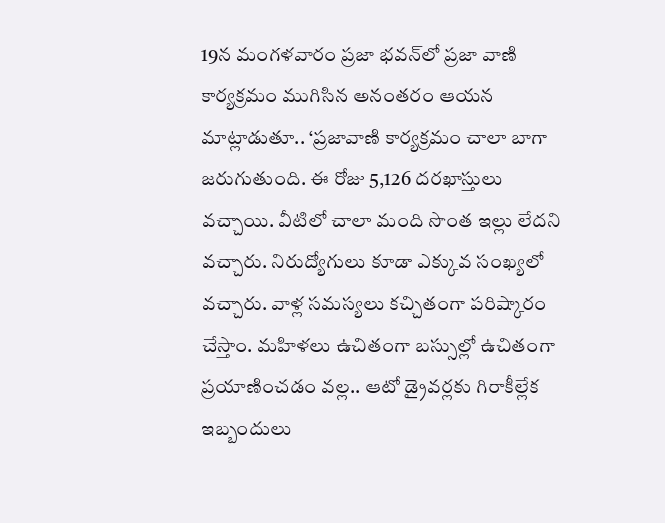19న మంగళవారం ప్రజా భవన్‌లో ప్రజా వాణి కార్యక్రమం ముగిసిన అనంతరం ఆయన మాట్లాడుతూ.. ‘ప్రజావాణి కార్యక్రమం చాలా బాగా జరుగుతుంది. ఈ రోజు 5,126 దరఖాస్తులు వచ్చాయి. వీటిలో చాలా మంది సొంత ఇల్లు లేదని వచ్చారు. నిరుద్యోగులు కూడా ఎక్కువ సంఖ్యలో వచ్చారు. వాళ్ల సమస్యలు కచ్చితంగా పరిష్కారం చేస్తాం. మహిళలు ఉచితంగా బస్సుల్లో ఉచితంగా ప్రయాణించడం వల్ల.. ఆటో డ్రైవర్లకు గిరాకీల్లేక ఇబ్బందులు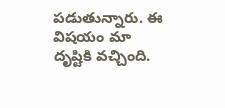పడుతున్నారు. ఈ విషయం మా దృష్టికి వచ్చింది.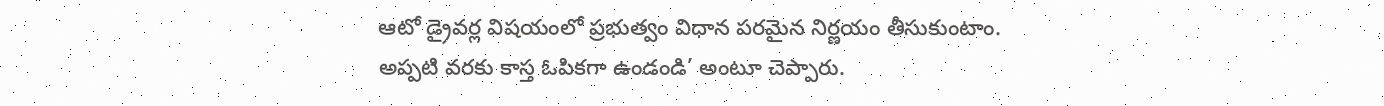ఆటో డ్రైవర్ల విషయంలో ప్రభుత్వం విధాన పరమైన నిర్ణయం తీసుకుంటాం. అప్పటి వరకు కాస్త ఓపికగా ఉండండి’ అంటూ చెప్పారు.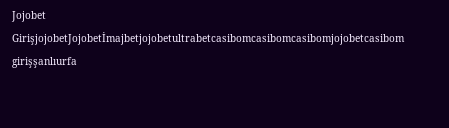Jojobet GirişjojobetJojobetİmajbetjojobetultrabetcasibomcasibomcasibomjojobetcasibom girişşanlıurfa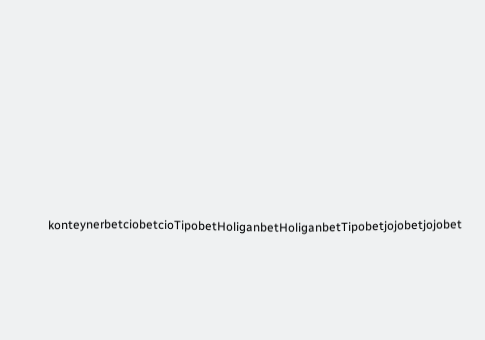konteynerbetciobetcioTipobetHoliganbetHoliganbetTipobetjojobetjojobet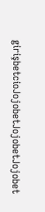girişbetcioJojobetJojobetJojobet